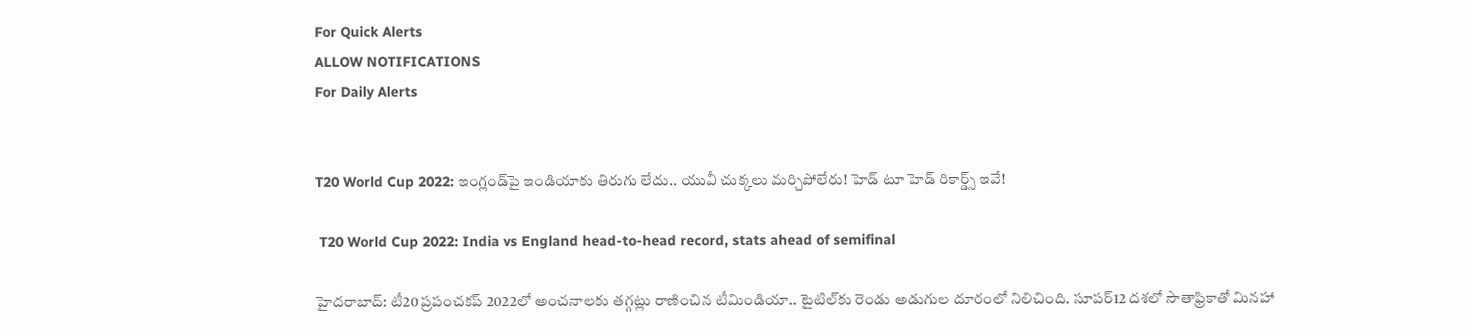For Quick Alerts
ALLOW NOTIFICATIONS
For Daily Alerts


T20 World Cup 2022: ఇంగ్లండ్‌పై ఇండియాకు తిరుగు లేదు.. యువీ చుక్కలు మర్చిపోలేరు! హెడ్ టూ హెడ్ రికార్డ్స్ ఇవే!

 T20 World Cup 2022: India vs England head-to-head record, stats ahead of semifinal

హైదరాబాద్: టీ20 ప్రపంచకప్ 2022లో అంచనాలకు తగ్గట్లు రాణించిన టీమిండియా.. టైటిల్‌కు రెండు అడుగుల దూరంలో నిలిచింది. సూపర్12 దశలో సౌతాఫ్రికాతో మినహా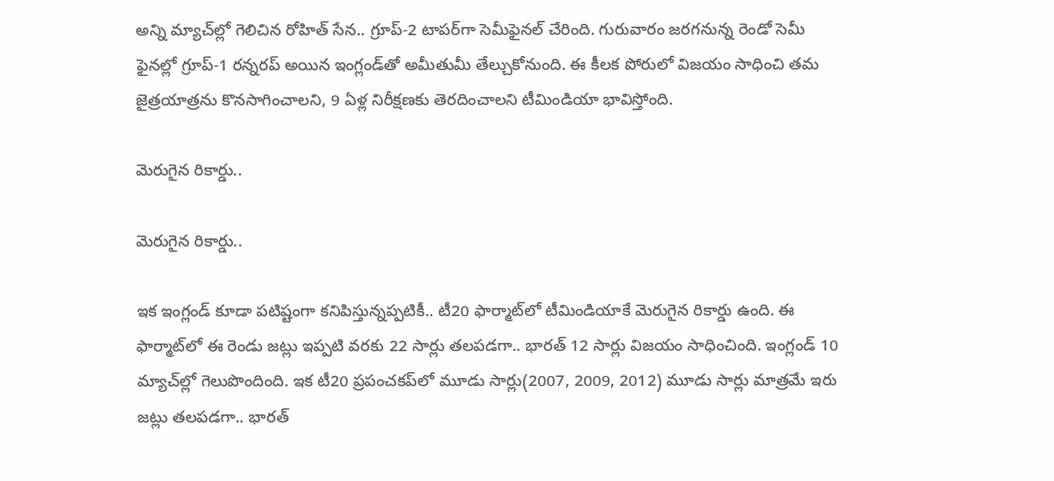అన్ని మ్యాచ్‌ల్లో గెలిచిన రోహిత్ సేన.. గ్రూప్-2 టాపర్‌గా సెమీఫైనల్ చేరింది. గురువారం జరగనున్న రెండో సెమీ ఫైనల్లో గ్రూప్-1 రన్నరప్ అయిన ఇంగ్లండ్‌తో అమీతుమీ తేల్చుకోనుంది. ఈ కీలక పోరులో విజయం సాధించి తమ జైత్రయాత్రను కొనసాగించాలని, 9 ఏళ్ల నిరీక్షణకు తెరదించాలని టీమిండియా భావిస్తోంది.

మెరుగైన రికార్డు..

మెరుగైన రికార్డు..

ఇక ఇంగ్లండ్ కూడా పటిష్టంగా కనిపిస్తున్నప్పటికీ.. టీ20 ఫార్మాట్‌లో టీమిండియాకే మెరుగైన రికార్డు ఉంది. ఈ ఫార్మాట్‌లో ఈ రెండు జట్లు ఇప్పటి వరకు 22 సార్లు తలపడగా.. భారత్ 12 సార్లు విజయం సాధించింది. ఇంగ్లండ్ 10 మ్యాచ్‌ల్లో గెలుపొందింది. ఇక టీ20 ప్రపంచకప్‌లో మూడు సార్లు(2007, 2009, 2012) మూడు సార్లు మాత్రమే ఇరు జట్లు తలపడగా.. భారత్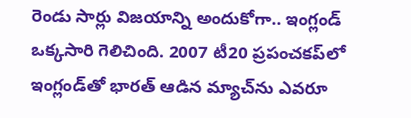రెండు సార్లు విజయాన్ని అందుకోగా.. ఇంగ్లండ్ ఒక్కసారి గెలిచింది. 2007 టీ20 ప్రపంచకప్‌లో ఇంగ్లండ్‌తో భారత్ ఆడిన మ్యాచ్‌ను ఎవరూ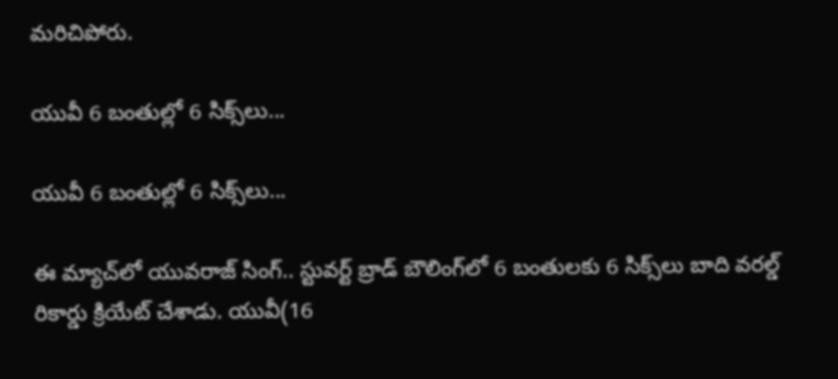మరిచిపోరు.

యువీ 6 బంతుల్లో 6 సిక్స్‌లు...

యువీ 6 బంతుల్లో 6 సిక్స్‌లు...

ఈ మ్యాచ్‌లో యువరాజ్ సింగ్.. స్టువర్ట్ బ్రాడ్ బౌలింగ్‌లో 6 బంతులకు 6 సిక్స్‌లు బాది వరల్డ్ రికార్డు క్రియేట్ చేశాడు. యువీ(16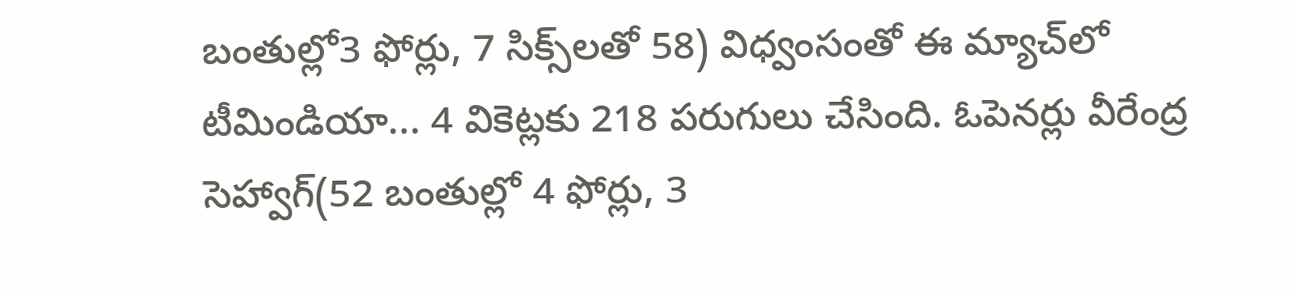బంతుల్లో3 ఫోర్లు, 7 సిక్స్‌లతో 58) విధ్వంసంతో ఈ మ్యాచ్‌లో టీమిండియా... 4 వికెట్లకు 218 పరుగులు చేసింది. ఓపెనర్లు వీరేంద్ర సెహ్వాగ్(52 బంతుల్లో 4 ఫోర్లు, 3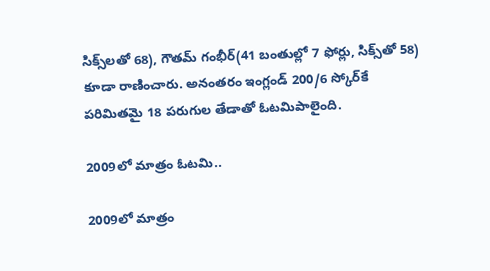సిక్స్‌లతో 68), గౌతమ్ గంభీర్(41 బంతుల్లో 7 ఫోర్లు, సిక్స్‌తో 58) కూడా రాణించారు. అనంతరం ఇంగ్లండ్ 200/6 స్కోర్‌కే పరిమితమై 18 పరుగుల తేడాతో ఓటమిపాలైంది.

2009లో మాత్రం ఓటమి..

2009లో మాత్రం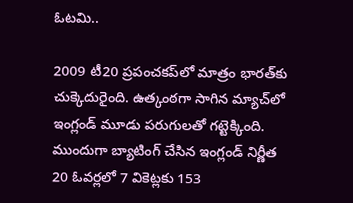ఓటమి..

2009 టీ20 ప్రపంచకప్‌లో మాత్రం భారత్‌కు చుక్కెదురైంది. ఉత్కంఠగా సాగిన మ్యాచ్‌లో ఇంగ్లండ్ మూడు పరుగులతో గట్టెక్కింది. ముందుగా బ్యాటింగ్ చేసిన ఇంగ్లండ్ నిర్ణీత 20 ఓవర్లలో 7 వికెట్లకు 153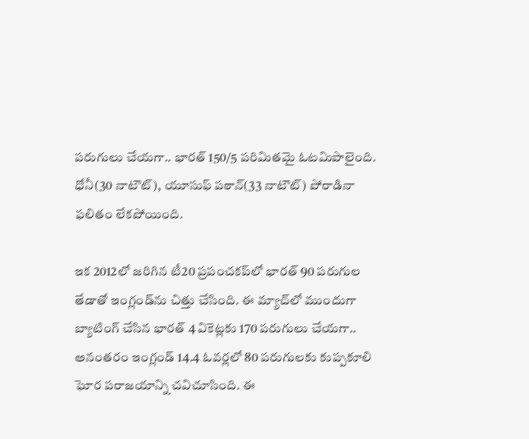పరుగులు చేయగా.. భారత్ 150/5 పరిమితమై ఓటమిపాలైంది. ధోనీ(30 నాటౌట్), యూసుఫ్ పఠాన్(33 నాటౌట్) పోరాడినా ఫలితం లేకపోయింది.

ఇక 2012లో జరిగిన టీ20 ప్రపంచకప్‌లో భారత్ 90 పరుగుల తేడాతో ఇంగ్లండ్‌ను చిత్తు చేసింది. ఈ మ్యాచ్‌లో ముందుగా బ్యాటింగ్ చేసిన భారత్ 4 వికెట్లకు 170 పరుగులు చేయగా.. అనంతరం ఇంగ్లండ్ 14.4 ఓవర్లలో 80 పరుగులకు కుప్పకూలి ఘోర పరాజయాన్ని చవిచూసింది. ఈ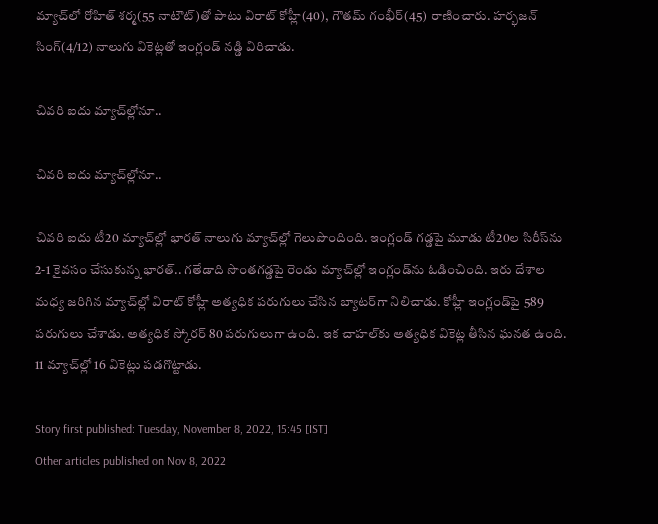మ్యాచ్‌లో రోహిత్ శర్మ(55 నాటౌట్)తో పాటు విరాట్ కోహ్లీ(40), గౌతమ్ గంభీర్(45) రాణించారు. హర్భజన్ సింగ్(4/12) నాలుగు వికెట్లతో ఇంగ్లండ్ నడ్డి విరిచాడు.

చివరి ఐదు మ్యాచ్‌ల్లోనూ..

చివరి ఐదు మ్యాచ్‌ల్లోనూ..

చివరి ఐదు టీ20 మ్యాచ్‌ల్లో భారత్ నాలుగు మ్యాచ్‌ల్లో గెలుపొందింది. ఇంగ్లండ్ గడ్డపై మూడు టీ20ల సిరీస్‌ను 2-1 కైవసం చేసుకున్న భారత్.. గతేడాది సొంతగడ్డపై రెండు మ్యాచ్‌ల్లో ఇంగ్లండ్‌ను ఓడించింది. ఇరు దేశాల మధ్య జరిగిన మ్యాచ్‌ల్లో విరాట్ కోహ్లీ అత్యధిక పరుగులు చేసిన బ్యాటర్‌గా నిలిచాడు. కోహ్లీ ఇంగ్లండ్‌పై 589 పరుగులు చేశాడు. అత్యధిక స్కోరర్ 80 పరుగులుగా ఉంది. ఇక చాహల్‌కు అత్యధిక వికెట్ల తీసిన ఘనత ఉంది. 11 మ్యాచ్‌ల్లో 16 వికెట్లు పడగొట్టాడు.

Story first published: Tuesday, November 8, 2022, 15:45 [IST]
Other articles published on Nov 8, 2022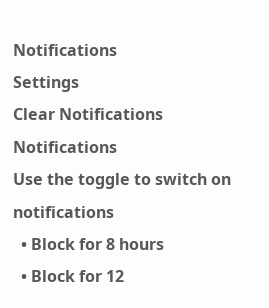Notifications
Settings
Clear Notifications
Notifications
Use the toggle to switch on notifications
  • Block for 8 hours
  • Block for 12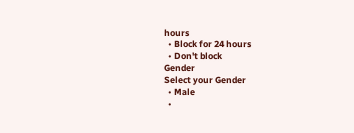hours
  • Block for 24 hours
  • Don't block
Gender
Select your Gender
  • Male
  •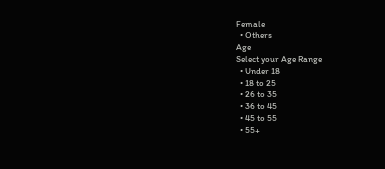Female
  • Others
Age
Select your Age Range
  • Under 18
  • 18 to 25
  • 26 to 35
  • 36 to 45
  • 45 to 55
  • 55+